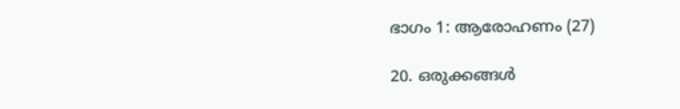ഭാഗം 1: ആരോഹണം (27)

20. ഒരുക്കങ്ങൾ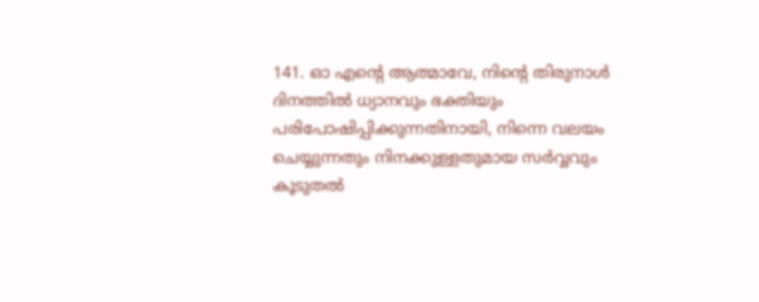141. ഓ എന്റെ ആത്മാവേ, നിന്റെ തിരുനാൾ ദിനത്തിൽ ധ്യാനവും ഭക്തിയും പരിപോഷിപ്പിക്കുന്നതിനായി, നിന്നെ വലയം ചെയ്യുന്നതും നിനക്കുള്ളതുമായ സർവ്വവും കൂടുതൽ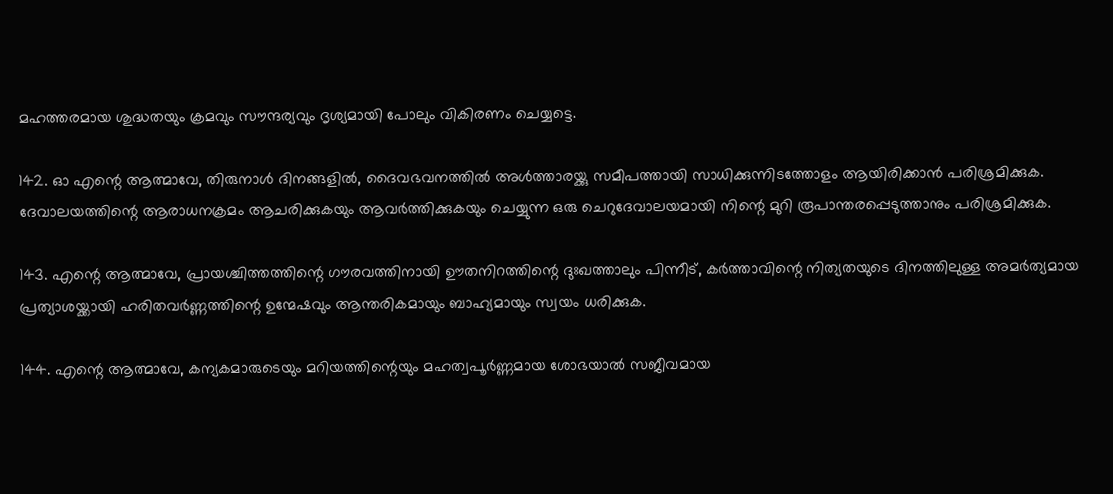മഹത്തരമായ ശുദ്ധതയും ക്രമവും സൗന്ദര്യവും ദൃശ്യമായി പോലും വികിരണം ചെയ്യട്ടെ.

142. ഓ എന്റെ ആത്മാവേ, തിരുനാൾ ദിനങ്ങളിൽ, ദൈവഭവനത്തിൽ അൾത്താരയ്ക്കു സമീപത്തായി സാധിക്കുന്നിടത്തോളം ആയിരിക്കാൻ പരിശ്രമിക്കുക. ദേവാലയത്തിന്റെ ആരാധനക്രമം ആചരിക്കുകയും ആവർത്തിക്കുകയും ചെയ്യുന്ന ഒരു ചെറുദേവാലയമായി നിന്റെ മുറി രൂപാന്തരപ്പെടുത്താനും പരിശ്രമിക്കുക.

143. എന്റെ ആത്മാവേ, പ്രായശ്ചിത്തത്തിന്റെ ഗൗരവത്തിനായി ഊതനിറത്തിന്റെ ദുഃഖത്താലും പിന്നീട്, കർത്താവിന്റെ നിത്യതയുടെ ദിനത്തിലുള്ള അമർത്യമായ പ്രത്യാശയ്ക്കായി ഹരിതവർണ്ണത്തിന്റെ ഉന്മേഷവും ആന്തരികമായും ബാഹ്യമായും സ്വയം ധരിക്കുക.

144. എന്റെ ആത്മാവേ, കന്യകമാരുടെയും മറിയത്തിന്റെയും മഹത്വപൂർണ്ണമായ ശോഭയാൽ സജീവമായ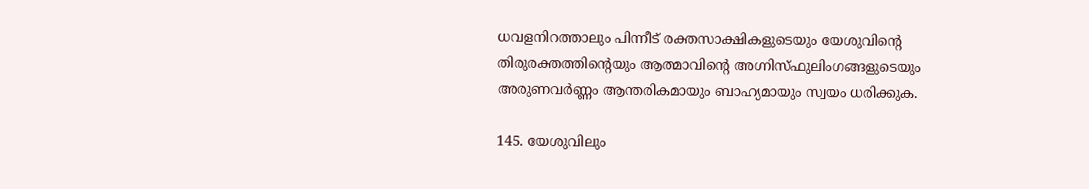ധവളനിറത്താലും പിന്നീട് രക്തസാക്ഷികളുടെയും യേശുവിന്റെ തിരുരക്തത്തിന്റെയും ആത്മാവിന്റെ അഗ്നിസ്ഫുലിംഗങ്ങളുടെയും അരുണവർണ്ണം ആന്തരികമായും ബാഹ്യമായും സ്വയം ധരിക്കുക.

145. യേശുവിലും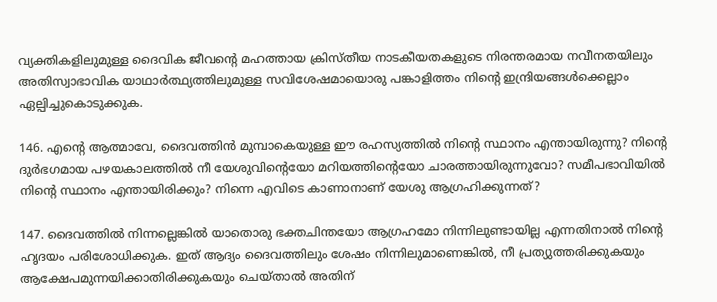വ്യക്തികളിലുമുള്ള ദൈവിക ജീവന്റെ മഹത്തായ ക്രിസ്തീയ നാടകീയതകളുടെ നിരന്തരമായ നവീനതയിലും അതിസ്വാഭാവിക യാഥാർത്ഥ്യത്തിലുമുള്ള സവിശേഷമായൊരു പങ്കാളിത്തം നിന്റെ ഇന്ദ്രിയങ്ങൾക്കെല്ലാം ഏല്പിച്ചുകൊടുക്കുക.

146. എന്റെ ആത്മാവേ, ദൈവത്തിൻ മുമ്പാകെയുള്ള ഈ രഹസ്യത്തിൽ നിന്റെ സ്ഥാനം എന്തായിരുന്നു? നിന്റെ ദുർഭഗമായ പഴയകാലത്തിൽ നീ യേശുവിന്റെയോ മറിയത്തിന്റെയോ ചാരത്തായിരുന്നുവോ? സമീപഭാവിയിൽ നിന്റെ സ്ഥാനം എന്തായിരിക്കും? നിന്നെ എവിടെ കാണാനാണ് യേശു ആഗ്രഹിക്കുന്നത്?

147. ദൈവത്തിൽ നിന്നല്ലെങ്കിൽ യാതൊരു ഭക്തചിന്തയോ ആഗ്രഹമോ നിന്നിലുണ്ടായില്ല എന്നതിനാൽ നിന്റെ ഹൃദയം പരിശോധിക്കുക. ഇത് ആദ്യം ദൈവത്തിലും ശേഷം നിന്നിലുമാണെങ്കിൽ, നീ പ്രത്യുത്തരിക്കുകയും ആക്ഷേപമുന്നയിക്കാതിരിക്കുകയും ചെയ്താൽ അതിന്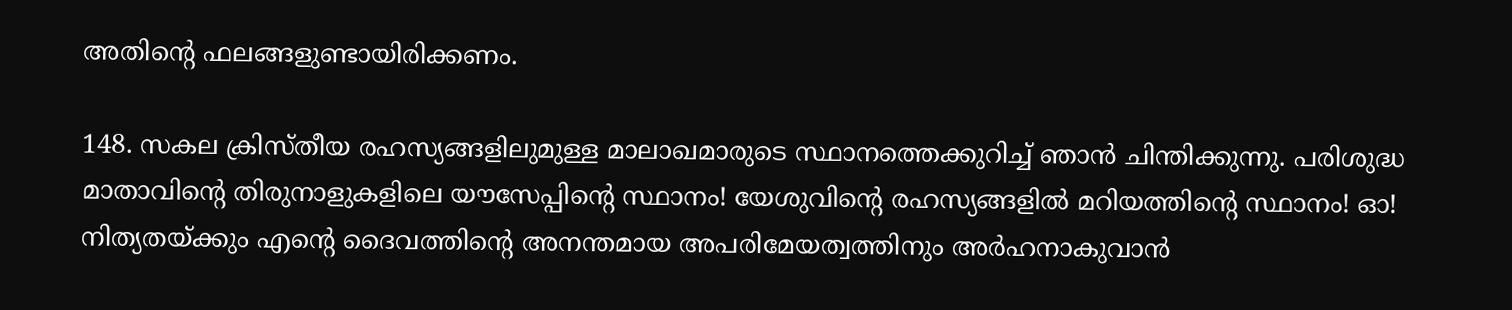അതിന്റെ ഫലങ്ങളുണ്ടായിരിക്കണം.

148. സകല ക്രിസ്തീയ രഹസ്യങ്ങളിലുമുള്ള മാലാഖമാരുടെ സ്ഥാനത്തെക്കുറിച്ച് ഞാൻ ചിന്തിക്കുന്നു. പരിശുദ്ധ മാതാവിന്റെ തിരുനാളുകളിലെ യൗസേപ്പിന്റെ സ്ഥാനം! യേശുവിന്റെ രഹസ്യങ്ങളിൽ മറിയത്തിന്റെ സ്ഥാനം! ഓ! നിത്യതയ്ക്കും എന്റെ ദൈവത്തിന്റെ അനന്തമായ അപരിമേയത്വത്തിനും അർഹനാകുവാൻ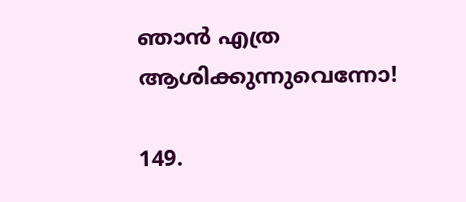ഞാൻ എത്ര ആശിക്കുന്നുവെന്നോ!

149.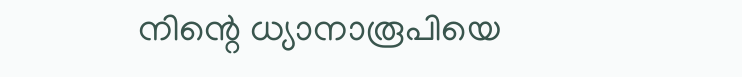നിന്റെ ധ്യാനാരൂപിയെ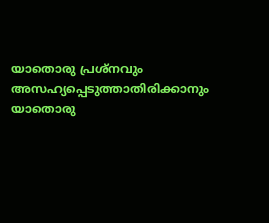യാതൊരു പ്രശ്നവും അസഹ്യപ്പെടുത്താതിരിക്കാനും യാതൊരു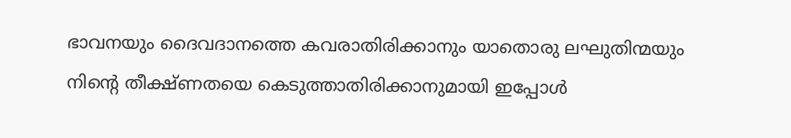ഭാവനയും ദൈവദാനത്തെ കവരാതിരിക്കാനും യാതൊരു ലഘുതിന്മയും നിന്റെ തീക്ഷ്ണതയെ കെടുത്താതിരിക്കാനുമായി ഇപ്പോൾ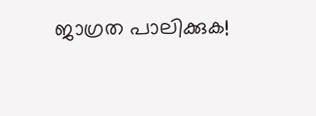ജാഗ്രത പാലിക്കുക!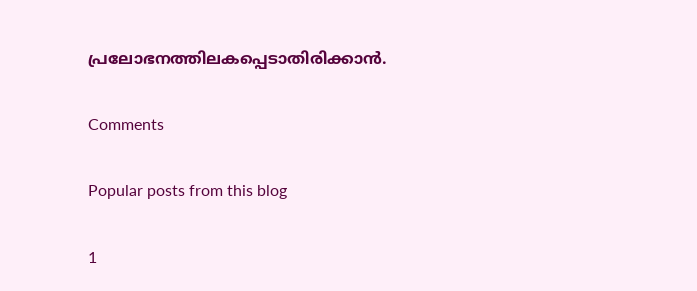പ്രലോഭനത്തിലകപ്പെടാതിരിക്കാൻ.

Comments

Popular posts from this blog

1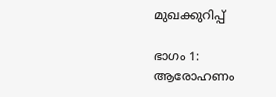മുഖക്കുറിപ്പ്

ഭാഗം 1: ആരോഹണം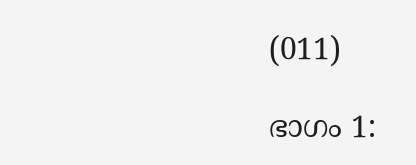(011)

ഭാഗം 1: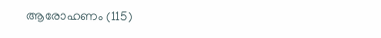ആരോഹണം (115)